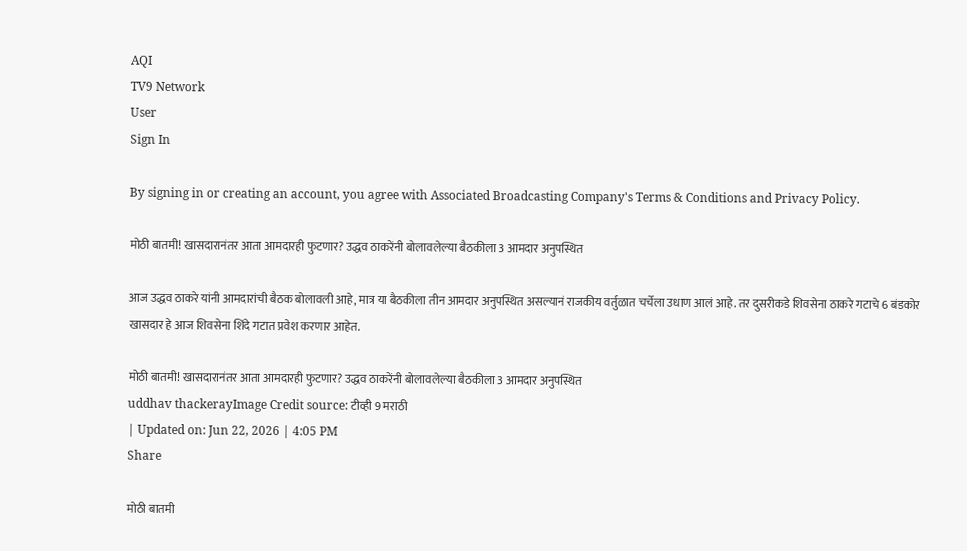AQI
TV9 Network
User
Sign In

By signing in or creating an account, you agree with Associated Broadcasting Company's Terms & Conditions and Privacy Policy.

मोठी बातमी! खासदारानंतर आता आमदारही फुटणार? उद्धव ठाकरेंनी बोलावलेल्या बैठकीला 3 आमदार अनुपस्थित

आज उद्धव ठाकरे यांनी आमदारांची बैठक बोलावली आहे, मात्र या बैठकीला तीन आमदार अनुपस्थित असल्यानं राजकीय वर्तुळात चर्चेला उधाण आलं आहे. तर दुसरीकडे शिवसेना ठाकरे गटाचे 6 बंडकोर खासदार हे आज शिवसेना शिंदे गटात प्रवेश करणार आहेत.

मोठी बातमी! खासदारानंतर आता आमदारही फुटणार? उद्धव ठाकरेंनी बोलावलेल्या बैठकीला 3 आमदार अनुपस्थित
uddhav thackerayImage Credit source: टीव्ही 9 मराठी
| Updated on: Jun 22, 2026 | 4:05 PM
Share

मोठी बातमी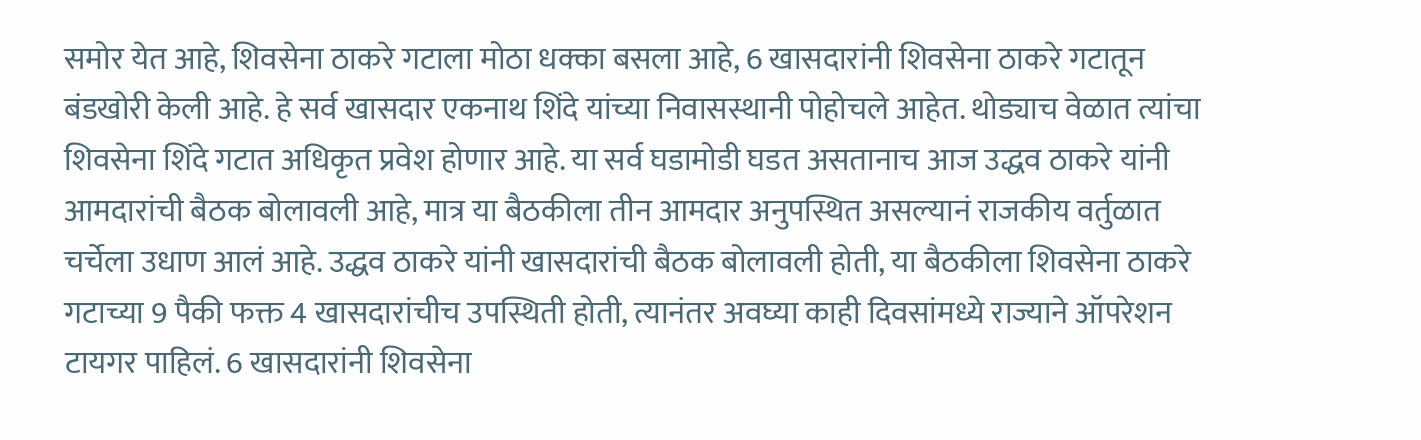समोर येत आहे, शिवसेना ठाकरे गटाला मोठा धक्का बसला आहे, 6 खासदारांनी शिवसेना ठाकरे गटातून बंडखोरी केली आहे. हे सर्व खासदार एकनाथ शिंदे यांच्या निवासस्थानी पोहोचले आहेत. थोड्याच वेळात त्यांचा शिवसेना शिंदे गटात अधिकृत प्रवेश होणार आहे. या सर्व घडामोडी घडत असतानाच आज उद्धव ठाकरे यांनी आमदारांची बैठक बोलावली आहे, मात्र या बैठकीला तीन आमदार अनुपस्थित असल्यानं राजकीय वर्तुळात चर्चेला उधाण आलं आहे. उद्धव ठाकरे यांनी खासदारांची बैठक बोलावली होती, या बैठकीला शिवसेना ठाकरे गटाच्या 9 पैकी फक्त 4 खासदारांचीच उपस्थिती होती, त्यानंतर अवघ्या काही दिवसांमध्ये राज्याने ऑपरेशन टायगर पाहिलं. 6 खासदारांनी शिवसेना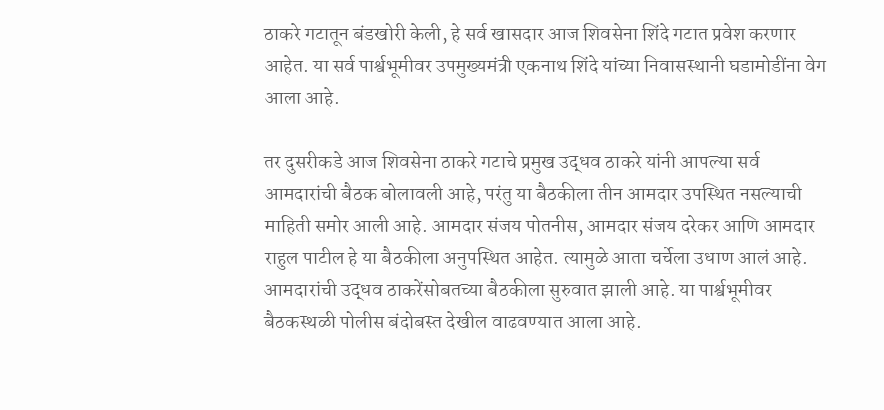ठाकरे गटातून बंडखोरी केली, हे सर्व खासदार आज शिवसेना शिंदे गटात प्रवेश करणार आहेत. या सर्व पार्श्वभूमीवर उपमुख्यमंत्री एकनाथ शिंदे यांच्या निवासस्थानी घडामोडींना वेग आला आहे.

तर दुसरीकडे आज शिवसेना ठाकरे गटाचे प्रमुख उद्धव ठाकरे यांनी आपल्या सर्व आमदारांची बैठक बोलावली आहे, परंतु या बैठकीला तीन आमदार उपस्थित नसल्याची माहिती समोर आली आहे. आमदार संजय पोतनीस, आमदार संजय दरेकर आणि आमदार राहुल पाटील हे या बैठकीला अनुपस्थित आहेत. त्यामुळे आता चर्चेला उधाण आलं आहे. आमदारांची उद्धव ठाकरेंसोबतच्या बैठकीला सुरुवात झाली आहे. या पार्श्वभूमीवर बैठकस्थळी पोलीस बंदोबस्त देखील वाढवण्यात आला आहे.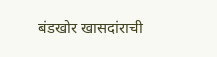बंडखोर खासदांराची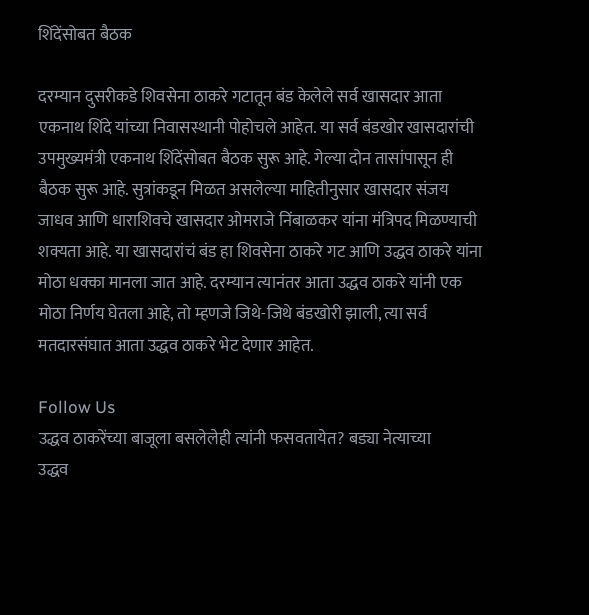शिंदेंसोबत बैठक

दरम्यान दुसरीकडे शिवसेना ठाकरे गटातून बंड केलेले सर्व खासदार आता एकनाथ शिंदे यांच्या निवासस्थानी पोहोचले आहेत. या सर्व बंडखोर खासदारांची उपमुख्यमंत्री एकनाथ शिंदेंसोबत बैठक सुरू आहे. गेल्या दोन तासांपासून ही बैठक सुरू आहे. सुत्रांकडून मिळत असलेल्या माहितीनुसार खासदार संजय जाधव आणि धाराशिवचे खासदार ओमराजे निंबाळकर यांना मंत्रिपद मिळण्याची शक्यता आहे. या खासदारांचं बंड हा शिवसेना ठाकरे गट आणि उद्धव ठाकरे यांना मोठा धक्का मानला जात आहे. दरम्यान त्यानंतर आता उद्धव ठाकरे यांनी एक मोठा निर्णय घेतला आहे, तो म्हणजे जिथे-जिथे बंडखोरी झाली, त्या सर्व मतदारसंघात आता उद्धव ठाकरे भेट देणार आहेत.

Follow Us
उद्धव ठाकरेंच्या बाजूला बसलेलेही त्यांनी फसवतायेत? बड्या नेत्याच्या
उद्धव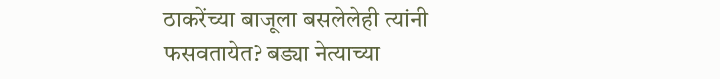ठाकरेंच्या बाजूला बसलेलेही त्यांनी फसवतायेत? बड्या नेत्याच्या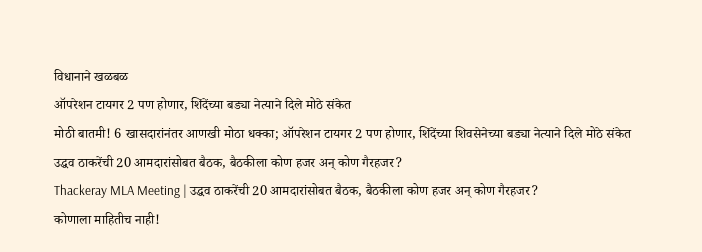विधानाने खळबळ
ऑपरेशन टायगर 2 पण होणार, शिंदेंच्या बड्या नेत्याने दिले मोठे संकेत
मोठी बातमी! 6 खासदारांनंतर आणखी मोठा धक्का; ऑपरेशन टायगर 2 पण होणार, शिंदेंच्या शिवसेनेच्या बड्या नेत्याने दिले मोठे संकेत
उद्धव ठाकरेंची 20 आमदारांसोबत बैठक, बैठकीला कोण हजर अन् कोण गैरहजर?
Thackeray MLA Meeting | उद्धव ठाकरेंची 20 आमदारांसोबत बैठक, बैठकीला कोण हजर अन् कोण गैरहजर?
कोणाला माहितीच नाही!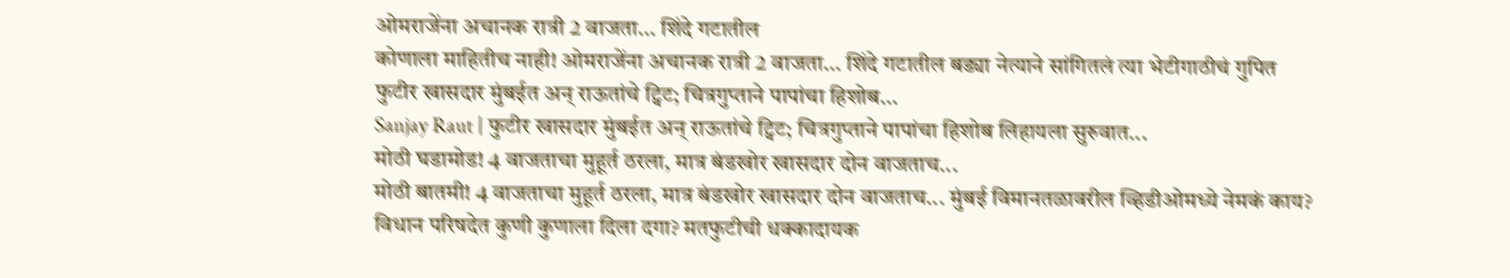ओमराजेंना अचानक रात्री 2 वाजता... शिंदे गटातील
कोणाला माहितीच नाही! ओमराजेंना अचानक रात्री 2 वाजता... शिंदे गटातील बड्या नेत्याने सांगितलं त्या भेटीगाठीचं गुपित
फुटीर खासदार मुंबईत अन् राऊतांचे ट्विट; चित्रगुप्ताने पापांचा हिशोब...
Sanjay Raut | फुटीर खासदार मुंबईत अन् राऊतांचे ट्विट; चित्रगुप्ताने पापांचा हिशोब लिहायला सुरुवात...
मोठी घडामोड! 4 वाजताचा मुहूर्त ठरला, मात्र बंडखोर खासदार दोन वाजताच...
मोठी बातमी! 4 वाजताचा मुहूर्त ठरला, मात्र बंडखोर खासदार दोन वाजताच... मुंबई विमानतळावरील व्हिडीओमध्ये नेमकं काय?
विधान परिषदेत कुणी कुणाला दिला दगा? मतफुटीची धक्कादायक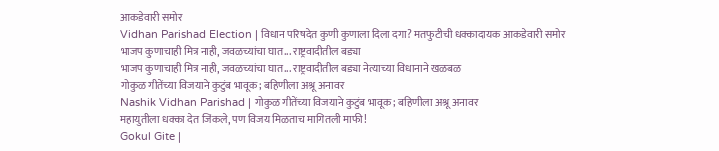आकडेवारी समोर
Vidhan Parishad Election | विधान परिषदेत कुणी कुणाला दिला दगा? मतफुटीची धक्कादायक आकडेवारी समोर
भाजप कुणाचाही मित्र नाही, जवळच्यांचा घात... राष्ट्रवादीतील बड्या
भाजप कुणाचाही मित्र नाही, जवळच्यांचा घात... राष्ट्रवादीतील बड्या नेत्याच्या विधानाने खळबळ
गोकुळ गीतेंच्या विजयाने कुटुंब भावूक; बहिणीला अश्रू अनावर
Nashik Vidhan Parishad | गोकुळ गीतेंच्या विजयाने कुटुंब भावूक; बहिणीला अश्रू अनावर
महायुतीला धक्का देत जिंकले, पण विजय मिळताच मागितली माफी!
Gokul Gite |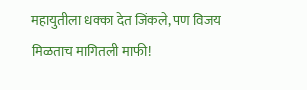महायुतीला धक्का देत जिंकले, पण विजय मिळताच मागितली माफी!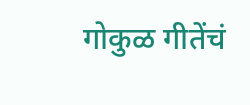गोकुळ गीतेंचं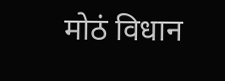मोठं विधान